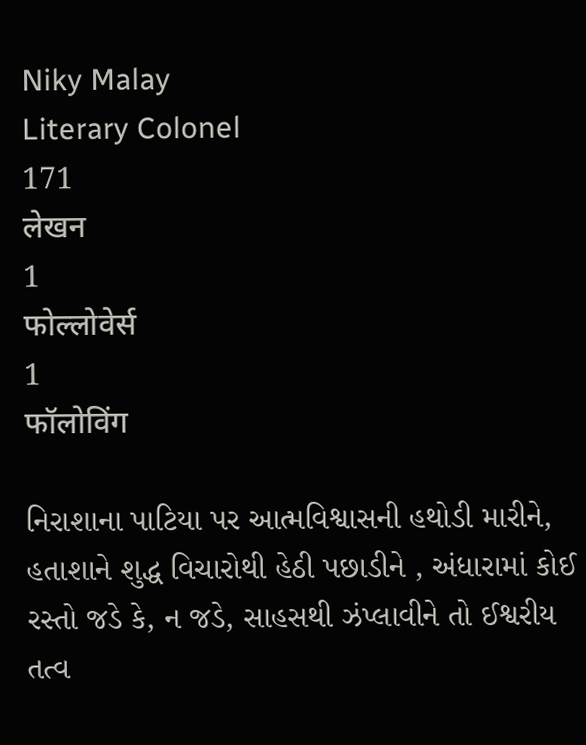Niky Malay
Literary Colonel
171
लेखन
1
फोल्लोवेर्स
1
फॉलोविंग

નિરાશાના પાટિયા પર આત્મવિશ્વાસની હથોડી મારીને, હતાશાને શુદ્ધ વિચારોથી હેઠી પછાડીને , અંધારામાં કોઈ રસ્તો જડે કે, ન જડે, સાહસથી ઝંપ્લાવીને તો ઈશ્વરીય તત્વ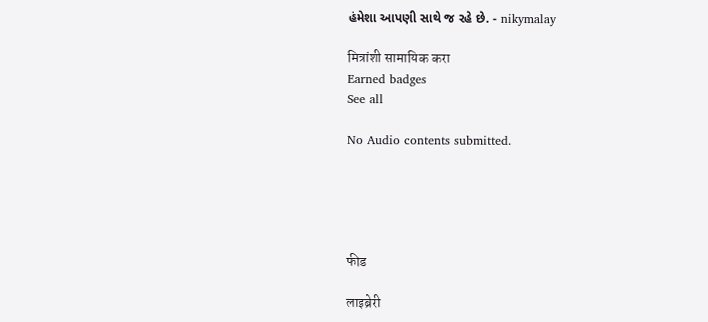હંમેશા આપણી સાથે જ રહે છે. - nikymalay

मित्रांशी सामायिक करा
Earned badges
See all

No Audio contents submitted.





फीड

लाइब्रेरी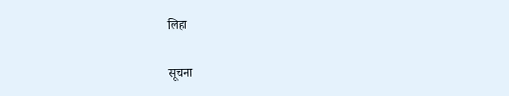लिहा

सूचना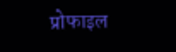प्रोफाइल